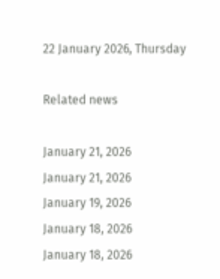22 January 2026, Thursday

Related news

January 21, 2026
January 21, 2026
January 19, 2026
January 18, 2026
January 18, 2026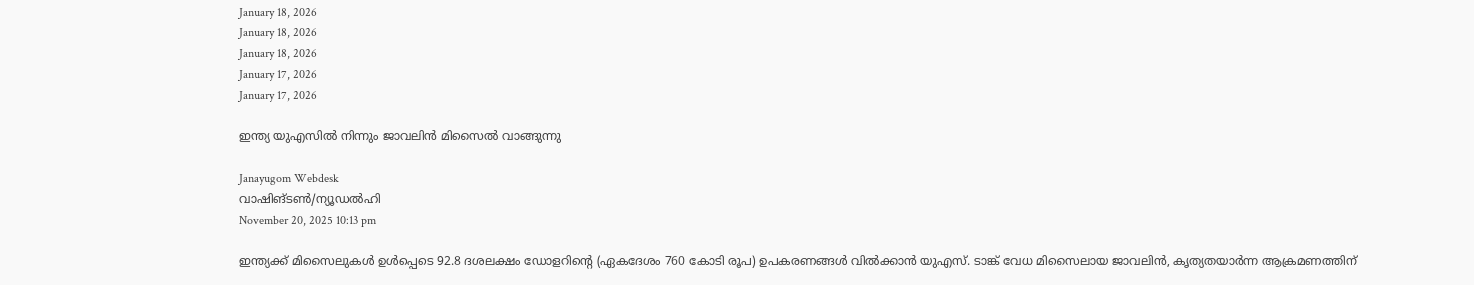January 18, 2026
January 18, 2026
January 18, 2026
January 17, 2026
January 17, 2026

ഇന്ത്യ യുഎസില്‍ നിന്നും ജാവലിൻ മിസൈല്‍ വാങ്ങുന്നു

Janayugom Webdesk
വാഷിങ്ടൺ/ന്യൂഡൽഹി
November 20, 2025 10:13 pm

ഇന്ത്യക്ക് മിസൈലുകൾ ഉൾപ്പെടെ 92.8 ദശലക്ഷം ഡോളറിന്റെ (ഏകദേശം 760 കോടി രൂപ) ഉപകരണങ്ങൾ വിൽക്കാൻ യുഎസ്. ടാങ്ക് വേധ മിസൈലായ ജാവലിൻ, കൃത്യതയാർന്ന ആക്രമണത്തിന്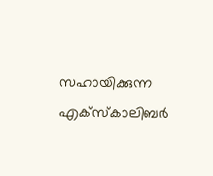സഹായിക്കുന്ന എക്‌സ്‌കാലിബർ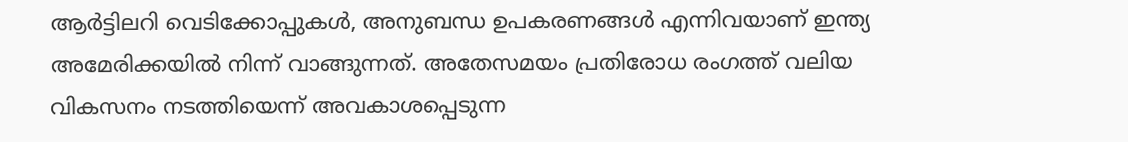ആർട്ടിലറി വെടിക്കോപ്പുകൾ, അനുബന്ധ ഉപകരണങ്ങൾ എന്നിവയാണ് ഇന്ത്യ അമേരിക്കയിൽ നിന്ന് വാങ്ങുന്നത്. അതേസമയം പ്രതിരോധ രംഗത്ത് വലിയ വികസനം നടത്തിയെന്ന് അവകാശപ്പെടുന്ന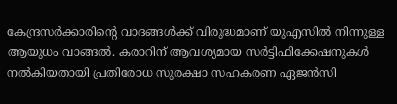കേന്ദ്രസര്‍ക്കാരിന്റെ വാദങ്ങള്‍ക്ക് വിരുദ്ധമാണ് യുഎസില്‍ നിന്നുള്ള ആയുധം വാങ്ങല്‍. കരാറിന് ആവശ്യമായ സർട്ടിഫിക്കേഷനുകൾ നൽകിയതായി പ്രതിരോധ സുരക്ഷാ സഹകരണ ഏജൻസി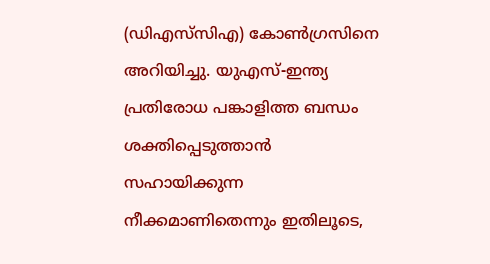(ഡിഎസ്‌സിഎ) കോൺഗ്രസിനെ അറിയിച്ചു. യുഎസ്-ഇന്ത്യ പ്രതിരോധ പങ്കാളിത്ത ബന്ധം ശക്തിപ്പെടുത്താൻ സഹായിക്കുന്ന നീക്കമാണിതെന്നും ഇതിലൂടെ,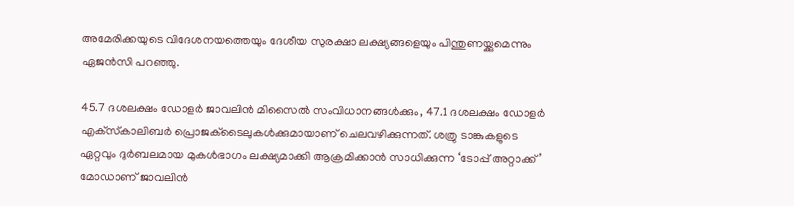അമേരിക്കയുടെ വിദേശനയത്തെയും ദേശീയ സുരക്ഷാ ലക്ഷ്യങ്ങളെയും പിന്തുണയ്ക്കുമെന്നും ഏജൻസി പറഞ്ഞു.

45.7 ദശലക്ഷം ഡോളർ ജാവലിൻ മിസൈൽ സംവിധാനങ്ങൾക്കും, 47.1 ദശലക്ഷം ഡോളർ എക്‌സ്‌കാലിബർ പ്രൊജക്‌ടൈലുകൾക്കുമായാണ് ചെലവഴിക്കുന്നത്. ശത്രു ടാങ്കുകളുടെ ഏറ്റവും ദുർബലമായ മുകൾഭാഗം ലക്ഷ്യമാക്കി ആക്രമിക്കാൻ സാധിക്കുന്ന ‘ടോപ്പ് അറ്റാക്ക്’ മോഡാണ് ജാവലിൻ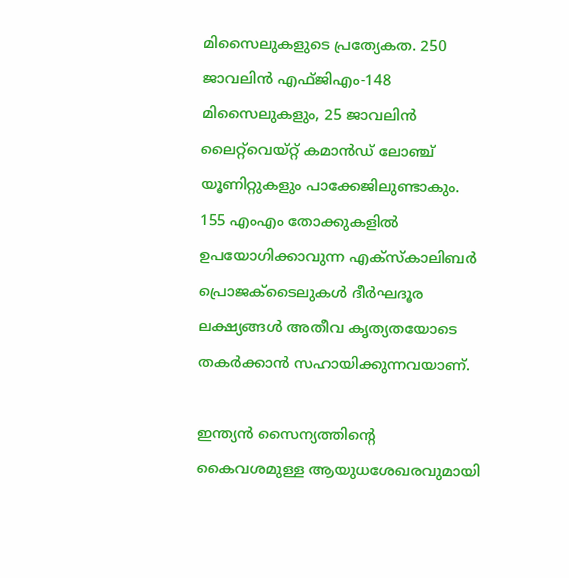മിസൈലുകളുടെ പ്രത്യേകത. 250 ജാവലിൻ എഫ്ജിഎം-148 മിസൈലുകളും, 25 ജാവലിൻ ലൈറ്റ്‌വെയ്റ്റ് കമാൻഡ് ലോഞ്ച് യൂണിറ്റുകളും പാക്കേജിലുണ്ടാകും. 155 എംഎം തോക്കുകളിൽ ഉപയോഗിക്കാവുന്ന എക്‌സ്‌കാലിബർ പ്രൊജക്‌ടൈലുകൾ ദീർഘദൂര ലക്ഷ്യങ്ങൾ അതീവ കൃത്യതയോടെ തകർക്കാൻ സഹായിക്കുന്നവയാണ്.

ഇന്ത്യൻ സൈന്യത്തിന്റെ കൈവശമുള്ള ആയുധശേഖരവുമായി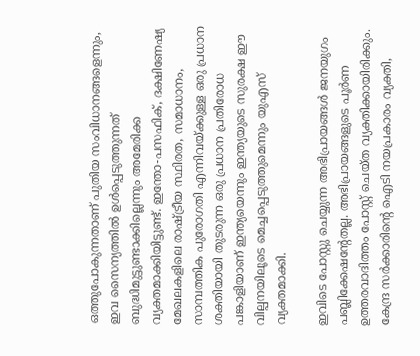ഒത്തുപോകുന്നതാണ് പുതിയ സംവിധാനങ്ങളെന്നും, ഇവ സൈന്യത്തിൽ ഉൾപ്പെടുത്തുന്നത് ബുദ്ധിമുട്ടുണ്ടാക്കില്ലെന്നും അമേരിക്ക വ്യക്തമാക്കിയിട്ടുണ്ട്. ഇന്തോ-പസഫിക്, ദക്ഷിണേഷ്യ മേഖലകളിലെ രാഷ്ട്രീയ സ്ഥിരത, സമാധാനം, സാമ്പത്തിക പുരോഗതി എന്നിവയ്ക്കുള്ള ഒരു പ്രധാന ശക്തിയായി തുടരുന്ന ഒരു പ്രധാന പ്രതിരോധ പങ്കാളിയാണ് ഇന്ത്യയെന്നും ഇന്ത്യയുടെ സുരക്ഷ ഈ വില്പനയിലൂടെ മെച്ചപ്പെടുത്തുമെന്നും യുഎസ് വ്യക്തമാക്കി.

ഇവിടെ പോസ്റ്റു ചെയ്യുന്ന അഭിപ്രായങ്ങള്‍ ജനയുഗം പബ്ലിക്കേഷന്റേതല്ല. അഭിപ്രായങ്ങളുടെ പൂര്‍ണ ഉത്തരവാദിത്തം പോസ്റ്റ് ചെയ്ത വ്യക്തിക്കായിരിക്കും. കേന്ദ്ര സര്‍ക്കാരിന്റെ ഐടി നയപ്രകാരം വ്യക്തി,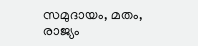സമുദായം, മതം, രാജ്യം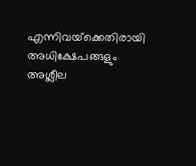എന്നിവയ്‌ക്കെതിരായി അധിക്ഷേപങ്ങളും അശ്ലീല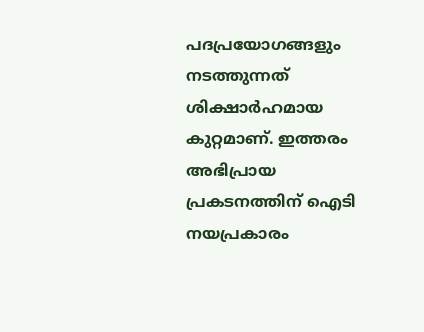പദപ്രയോഗങ്ങളും നടത്തുന്നത് ശിക്ഷാര്‍ഹമായ കുറ്റമാണ്. ഇത്തരം അഭിപ്രായ പ്രകടനത്തിന് ഐടി നയപ്രകാരം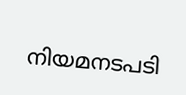നിയമനടപടി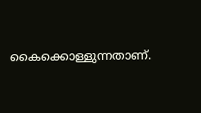കൈക്കൊള്ളുന്നതാണ്.